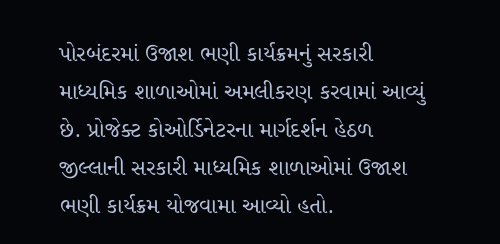પોરબંદરમાં ઉજાશ ભણી કાર્યક્રમનું સરકારી માધ્યમિક શાળાઓમાં અમલીકરણ કરવામાં આવ્યું છે. પ્રોજેક્ટ કોઓર્ડિનેટરના માર્ગદર્શન હેઠળ જીલ્લાની સરકારી માધ્યમિક શાળાઓમાં ઉજાશ ભણી કાર્યક્રમ યોજવામા આવ્યો હતો.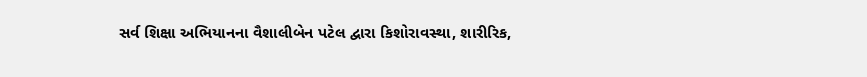સર્વ શિક્ષા અભિયાનના વૈશાલીબેન પટેલ દ્વારા કિશોરાવસ્થા, શારીરિક,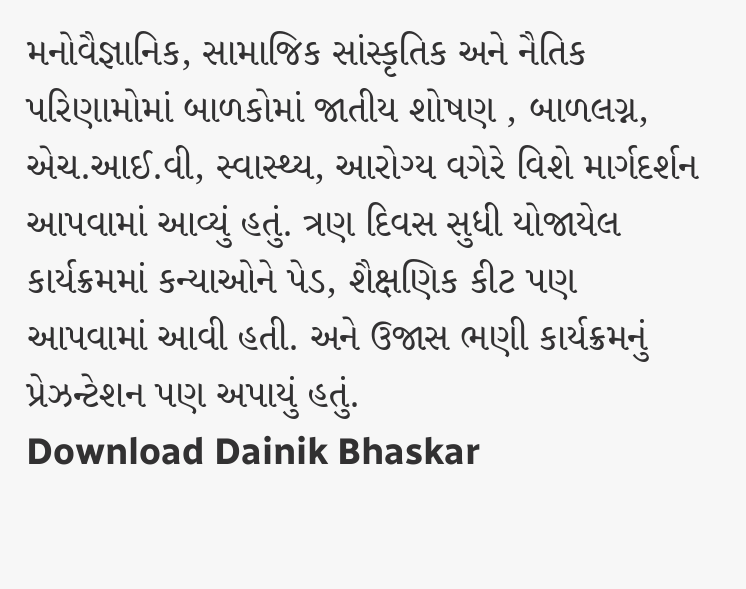મનોવૈજ્ઞાનિક, સામાજિક સાંસ્કૃતિક અને નૈતિક પરિણામોમાં બાળકોમાં જાતીય શોષણ , બાળલગ્ન, એચ.આઈ.વી, સ્વાસ્થ્ય, આરોગ્ય વગેરે વિશે માર્ગદર્શન આપવામાં આવ્યું હતું. ત્રણ દિવસ સુધી યોજાયેલ કાર્યક્રમમાં કન્યાઓને પેડ, શૈક્ષણિક કીટ પણ આપવામાં આવી હતી. અને ઉજાસ ભણી કાર્યક્રમનું પ્રેઝન્ટેશન પણ અપાયું હતું.
Download Dainik Bhaskar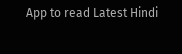App to read Latest Hindi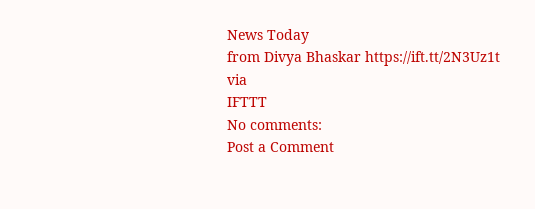News Today
from Divya Bhaskar https://ift.tt/2N3Uz1t
via
IFTTT
No comments:
Post a Comment